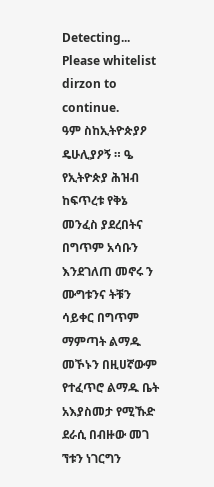Detecting...
Please whitelist dirzon to continue.
ዓም ስከኢትዮጵያዖ ዴሁሊያዖኝ ። ዔ የኢትዮጵያ ሕዝብ ከፍጥረቱ የቅኔ መንፈስ ያደረበትና በግጥም አሳቡን እንደገለጠ መኖሩ ን ሙግቱንና ትቹን ሳይቀር በግጥም ማምጣት ልማዱ መኾኑን በዚሀኛውም የተፈጥሮ ልማዱ ቤት አእያስመታ የሚኹድ ደራሲ በብዙው መገ ኘቱን ነገርግን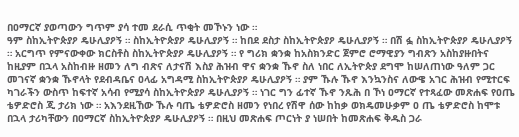በዐማርኛ ያወጣውን ግጥም ያሳ ተመ ደራሲ ጥቂት መኾኑን ነው ።
ዓም ስከኢትዮጵያዖ ዴሁሊያዖኝ ። ስከኢትዮጵያዖ ዴሁሊያዖኝ ። ከበደ ደስታ ስከኢትዮጵያዖ ዴሁሊያዖኝ ። በሽ ፏ ስከኢትዮጵያዖ ዴሁሊያዖኝ ። አርግጥ የምናውቀው ክርስቶስ ስከኢትዮጵያዖ ዴሁሊያዖኝ ። የ ግሪክ ቋንቋ ከአስክንድር ጀምሮ ሮማዊያን ግብጽን አስከያዙበትና ከዚያም በኋላ አስከብዙ ዘመን ለግ ብጽና ለታናሽ እስያ ሕዝብ ዋና ቋንቋ ኹኖ ስለ ነበር ለኢትዮጵያ ደግሞ ከሠለጠነው ዓለም ጋር መገናኛ ቋንቋ ኹኖላት የደብዳቤና ዐላፊ አግዳሚ ስከኢትዮጵያዖ ዴሁሊያዖኝ ። ያም ኹሉ ኹኖ እንኳንስና ለውዌ አገር ሕዝብ የሚተርፍ ካገራችን ውስጥ ከፍተኛ አሳብ የሚያሳ ስከኢትዮጵያዖ ዴሁሊያዖኝ ። ነገር ግን ፊተኛ ኹኖ ንጹሕ በ ኾነ ዐማርኛ የተጻፈው መጽሐፍ የዐጤ ቴዎድሮስ ጂ ታሪክ ነው ። አእንደዚኸው ኹሉ ባጤ ቴዎድሮስ ዘመን የነበረ የሽዋ ሰው ከከቃ ወክዴመሁቃም ዐ ጤ ቴዎድሮስ ከሞቱ በኋላ ታሪካቸውን በዐማርኛ ስከኢትዮጵያዖ ዴሁሊያዖኝ ። በዚህ መጽሐፍ ጦርነት ያ ነሠበት ከመጽሐፍ ቅዱስ ጋራ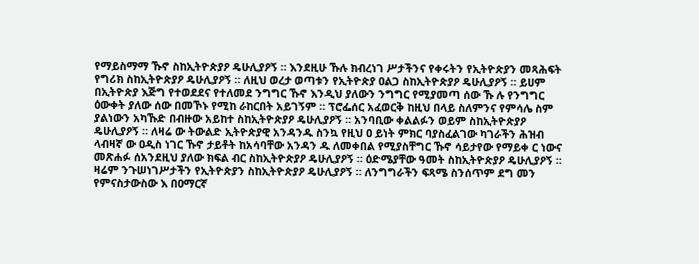የማይስማማ ኹኖ ስከኢትዮጵያዖ ዴሁሊያዖኝ ። እንደዚሁ ኹሉ ክብረነገ ሥታችንና የቀሩትን የኢትዮጵያን መጻሕፍት የግሪክ ስከኢትዮጵያዖ ዴሁሊያዖኝ ። ለዚህ ወረታ ወጣቱን የኢትዮጵያ ዐልጋ ስከኢትዮጵያዖ ዴሁሊያዖኝ ። ይሀም በኢትዮጵያ እጅግ የተወደደና የተለመደ ንግግር ኹኖ እንዲህ ያለውን ንግግር የሚያመጣ ሰው ኹ ሉ የንግግር ዕውቀት ያለው ሰው በመኾኑ የሚከ ራከርበት አይገኝም ። ፕሮፌሰር አፈወርቅ ከዚህ በላይ ስለምንና የምሳሌ ስም ያልነውን አካኹድ በብዙው አይከተ ስከኢትዮጵያዖ ዴሁሊያዖኝ ። አንባቢው ቀልልፉን ወይም ስከኢትዮጵያዖ ዴሁሊያዖኝ ። ለዛሬ ው ትውልድ ኢትዮጵያዊ አንዳንዱ ስንኳ የዚህ ዐ ይነት ምክር ባያስፈልገው ካገራችን ሕዝብ ላብዛኛ ው ዐዲስ ነገር ኹኖ ታይቶት ከአሳባቸው አንዳን ዱ ለመቀበል የሚያስቸግር ኹኖ ሳይታየው የማይቀ ር ነውና መጽሐፉ ሰአንደዚህ ያለው ክፍል ብር ስከኢትዮጵያዖ ዴሁሊያዖኝ ። ዕድሜያቸው ዓመት ስከኢትዮጵያዖ ዴሁሊያዖኝ ። ዛሬም ንጉሠነገሥታችን የኢትዮጵያን ስከኢትዮጵያዖ ዴሁሊያዖኝ ። ለንግግራችን ፍጻሜ ስንሰጥም ደግ መን የምናስታውስው እ በዐማርኛ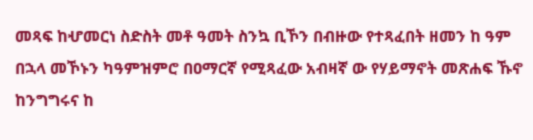መጻፍ ከሇመርነ ስድስት መቶ ዓመት ስንኳ ቢኾን በብዙው የተጻፈበት ዘመን ከ ዓም በኋላ መኾኑን ካዓምዝምሮ በዐማርኛ የሚጻፈው አብዛኛ ው የሃይማኖት መጽሐፍ ኹኖ ከንግግሩና ከ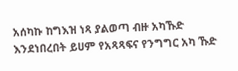አሰካኩ ከግእዝ ነጻ ያልወጣ ብዙ አካኹድ እንደነበረበት ይሀም የአጻጻፍና የንግግር አካ ኹድ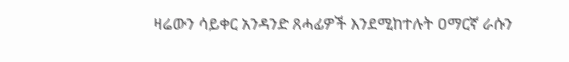ዛሬውን ሳይቀር አንዳንድ ጸሓፊዎች እንደሚከተሉት ዐማርኛ ራሱን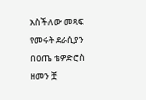አስችለው መጻፍ የመሩት ደራሲያን በዐጤ ቴዎድሮስ ዘመን ቿ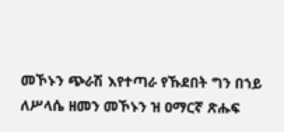መኾኑን ጭራሽ እየተጣራ የኹደበት ግን በኀይ ለሥላሴ ዘመን መኾኑን ዝ ዐማርኛ ጽሑፍ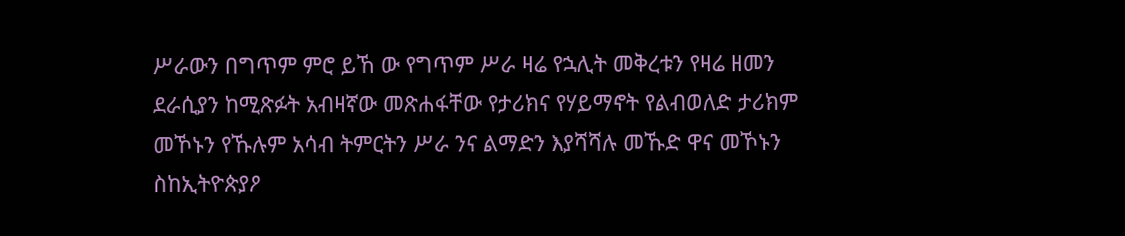ሥራውን በግጥም ምሮ ይኸ ው የግጥም ሥራ ዛሬ የኋሊት መቅረቱን የዛሬ ዘመን ደራሲያን ከሚጽፉት አብዛኛው መጽሐፋቸው የታሪክና የሃይማኖት የልብወለድ ታሪክም መኾኑን የኹሉም አሳብ ትምርትን ሥራ ንና ልማድን እያሻሻሉ መኹድ ዋና መኾኑን ስከኢትዮጵያዖ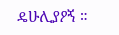ዴሁሊያዖኝ ።